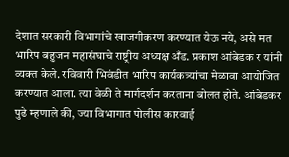देशात सरकारी विभागांचे खाजगीकरण करण्यात येऊ नये, असे मत भारिप बहुजन महासंघाचे राष्ट्रीय अध्यक्ष अँड. प्रकाश आंबेडक र यांनी व्यक्त केले. रविवारी भिवंडीत भारिप कार्यकत्र्यांचा मेळावा आयोजित करण्यात आला. त्या वेळी ते मार्गदर्शन करताना बोलत होते. आंबेडकर पुढे म्हणाले की, ज्या विभागात पोलीस कारवाई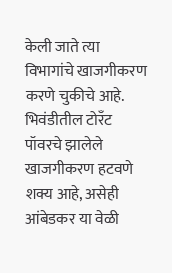केली जाते त्या विभागांचे खाजगीकरण करणे चुकीचे आहे. भिवंडीतील टोरँट पॉवरचे झालेले खाजगीकरण हटवणे शक्य आहे, असेही आंबेडकर या वेळी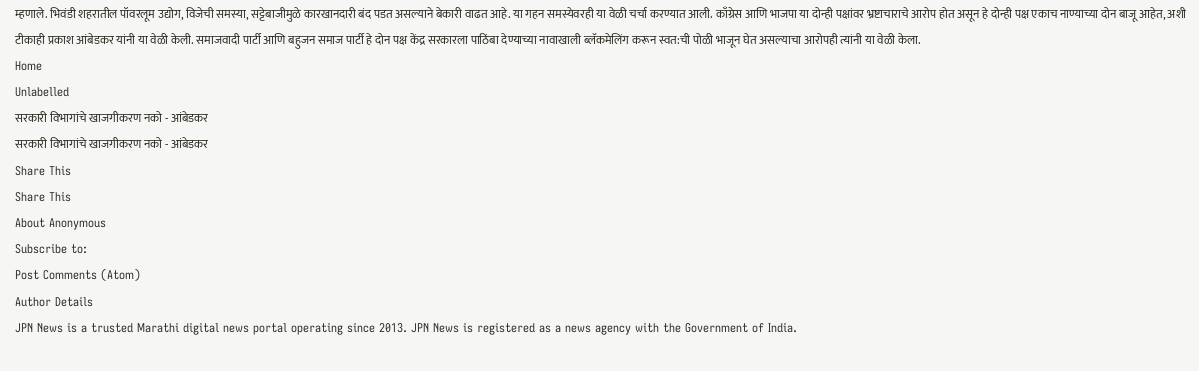म्हणाले. भिवंडी शहरातील पॉवरलूम उद्योग, विजेची समस्या, सट्टेबाजीमुळे कारखानदारी बंद पडत असल्याने बेकारी वाढत आहे. या गहन समस्येवरही या वेळी चर्चा करण्यात आली. काँग्रेस आणि भाजपा या दोन्ही पक्षांवर भ्रष्टाचाराचे आरोप होत असून हे दोन्ही पक्ष एकाच नाण्याच्या दोन बाजू आहेत, अशी टीकाही प्रकाश आंबेडकर यांनी या वेळी केली. समाजवादी पार्टी आणि बहुजन समाज पार्टी हे दोन पक्ष केंद्र सरकारला पाठिंबा देण्याच्या नावाखाली ब्लॅकमेलिंग करून स्वत:ची पोळी भाजून घेत असल्याचा आरोपही त्यांनी या वेळी केला.
Home
Unlabelled
सरकारी विभागांचे खाजगीकरण नको - आंबेडकर
सरकारी विभागांचे खाजगीकरण नको - आंबेडकर
Share This
Share This
About Anonymous
Subscribe to:
Post Comments (Atom)
Author Details
JPN News is a trusted Marathi digital news portal operating since 2013. JPN News is registered as a news agency with the Government of India.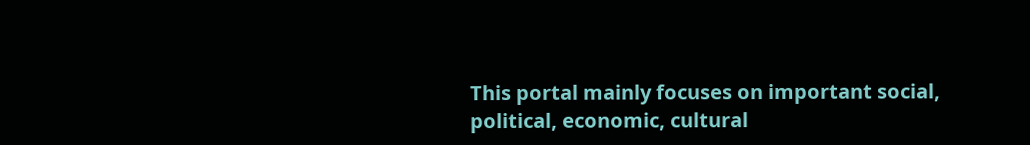This portal mainly focuses on important social, political, economic, cultural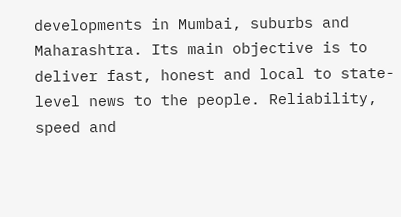developments in Mumbai, suburbs and Maharashtra. Its main objective is to deliver fast, honest and local to state-level news to the people. Reliability, speed and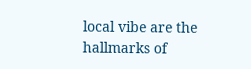local vibe are the hallmarks of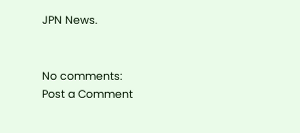JPN News.


No comments:
Post a Comment